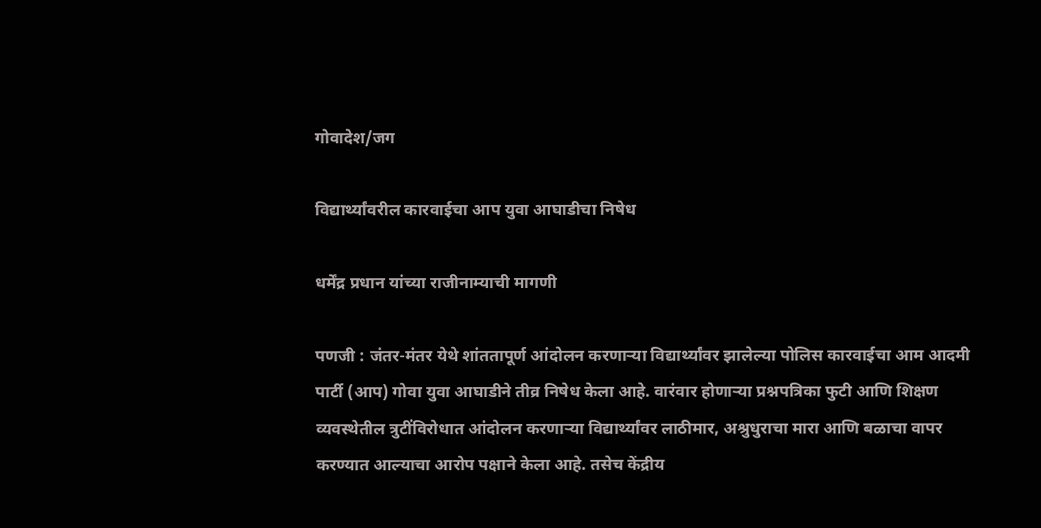गोवादेश/जग

विद्यार्थ्यांवरील कारवाईचा आप युवा आघाडीचा निषेध

धर्मेंद्र प्रधान यांच्या राजीनाम्याची मागणी

पणजी : जंतर-मंतर येथे शांततापूर्ण आंदोलन करणाऱ्या विद्यार्थ्यांवर झालेल्या पोलिस कारवाईचा आम आदमी पार्टी (आप) गोवा युवा आघाडीने तीव्र निषेध केला आहे. वारंवार होणाऱ्या प्रश्नपत्रिका फुटी आणि शिक्षण व्यवस्थेतील त्रुटींविरोधात आंदोलन करणाऱ्या विद्यार्थ्यांवर लाठीमार, अश्रुधुराचा मारा आणि बळाचा वापर करण्यात आल्याचा आरोप पक्षाने केला आहे. तसेच केंद्रीय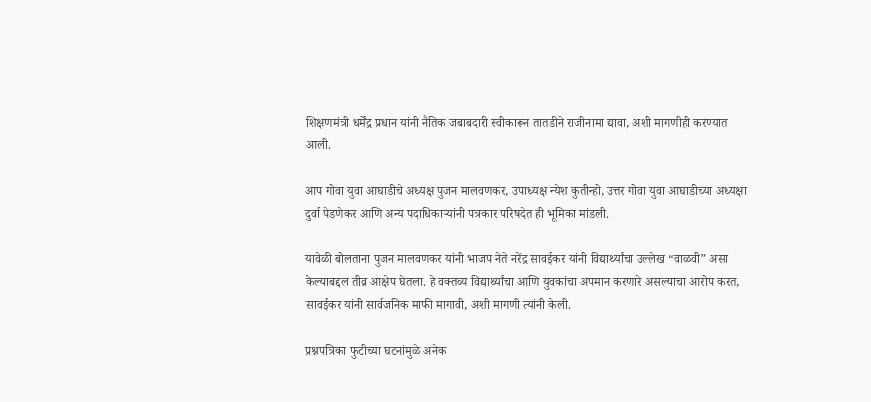शिक्षणमंत्री धर्मेंद्र प्रधान यांनी नैतिक जबाबदारी स्वीकारून तातडीने राजीनामा द्यावा, अशी मागणीही करण्यात आली.

आप गोवा युवा आघाडीचे अध्यक्ष पुजन मालवणकर, उपाध्यक्ष न्येश कुतीन्हो, उत्तर गोवा युवा आघाडीच्या अध्यक्षा दुर्वा पेडणेकर आणि अन्य पदाधिकाऱ्यांनी पत्रकार परिषदेत ही भूमिका मांडली.

यावेळी बोलताना पुजन मालवणकर यांनी भाजप नेते नरेंद्र सावईकर यांनी विद्यार्थ्यांचा उल्लेख “वाळवी” असा केल्याबद्दल तीव्र आक्षेप घेतला. हे वक्तव्य विद्यार्थ्यांचा आणि युवकांचा अपमान करणारे असल्याचा आरोप करत, सावईकर यांनी सार्वजनिक माफी मागावी, अशी मागणी त्यांनी केली.

प्रश्नपत्रिका फुटीच्या घटनांमुळे अनेक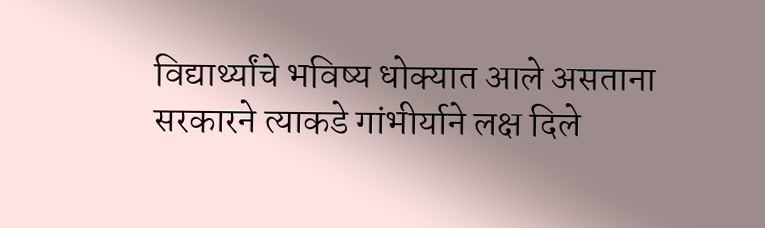विद्यार्थ्यांचे भविष्य धोक्यात आले असताना सरकारने त्याकडे गांभीर्याने लक्ष दिले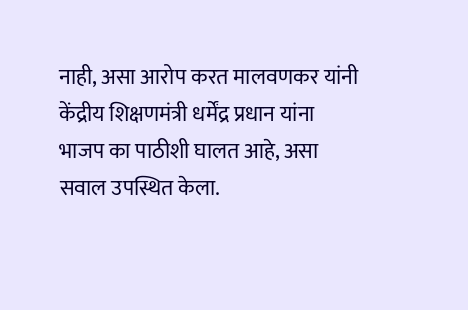नाही, असा आरोप करत मालवणकर यांनी केंद्रीय शिक्षणमंत्री धर्मेंद्र प्रधान यांना भाजप का पाठीशी घालत आहे, असा सवाल उपस्थित केला.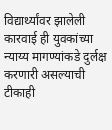विद्यार्थ्यांवर झालेली कारवाई ही युवकांच्या न्याय्य मागण्यांकडे दुर्लक्ष करणारी असल्याची टीकाही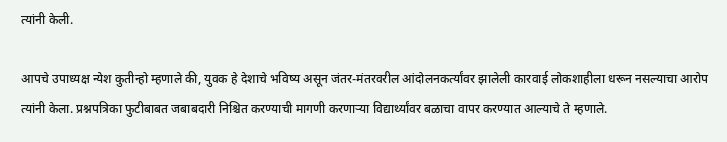त्यांनी केली.

आपचे उपाध्यक्ष न्येश कुतीन्हो म्हणाले की, युवक हे देशाचे भविष्य असून जंतर-मंतरवरील आंदोलनकर्त्यांवर झालेली कारवाई लोकशाहीला धरून नसल्याचा आरोप त्यांनी केला. प्रश्नपत्रिका फुटीबाबत जबाबदारी निश्चित करण्याची मागणी करणाऱ्या विद्यार्थ्यांवर बळाचा वापर करण्यात आल्याचे ते म्हणाले.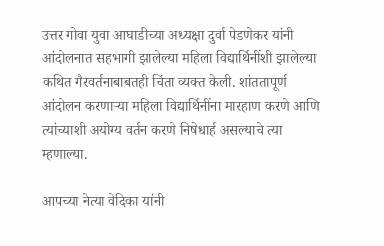उत्तर गोवा युवा आघाडीच्या अध्यक्षा दुर्वा पेडणेकर यांनी आंदोलनात सहभागी झालेल्या महिला विद्यार्थिनींशी झालेल्या कथित गैरवर्तनाबाबतही चिंता व्यक्त केली. शांततापूर्ण आंदोलन करणाऱ्या महिला विद्यार्थिनींना मारहाण करणे आणि त्यांच्याशी अयोग्य वर्तन करणे निषेधार्ह असल्याचे त्या म्हणाल्या.

आपच्या नेत्या वेदिका यांनी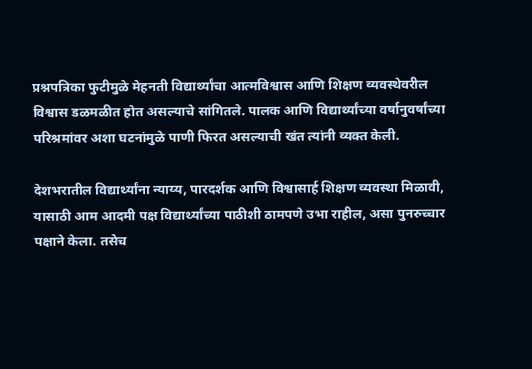प्रश्नपत्रिका फुटीमुळे मेहनती विद्यार्थ्यांचा आत्मविश्वास आणि शिक्षण व्यवस्थेवरील विश्वास डळमळीत होत असल्याचे सांगितले. पालक आणि विद्यार्थ्यांच्या वर्षानुवर्षांच्या परिश्रमांवर अशा घटनांमुळे पाणी फिरत असल्याची खंत त्यांनी व्यक्त केली.

देशभरातील विद्यार्थ्यांना न्याय्य, पारदर्शक आणि विश्वासार्ह शिक्षण व्यवस्था मिळावी, यासाठी आम आदमी पक्ष विद्यार्थ्यांच्या पाठीशी ठामपणे उभा राहील, असा पुनरुच्चार पक्षाने केला. तसेच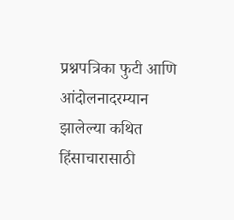प्रश्नपत्रिका फुटी आणि आंदोलनादरम्यान झालेल्या कथित हिंसाचारासाठी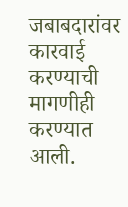जबाबदारांवर कारवाई करण्याची मागणीही करण्यात आली.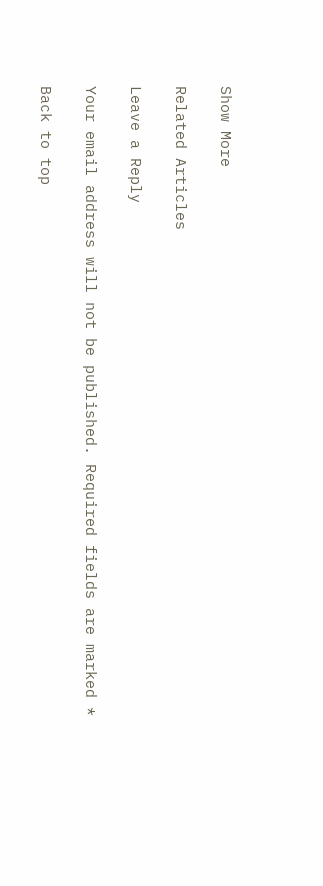Show More

Related Articles

Leave a Reply

Your email address will not be published. Required fields are marked *

Back to top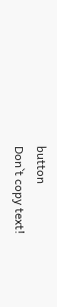button
Don`t copy text!